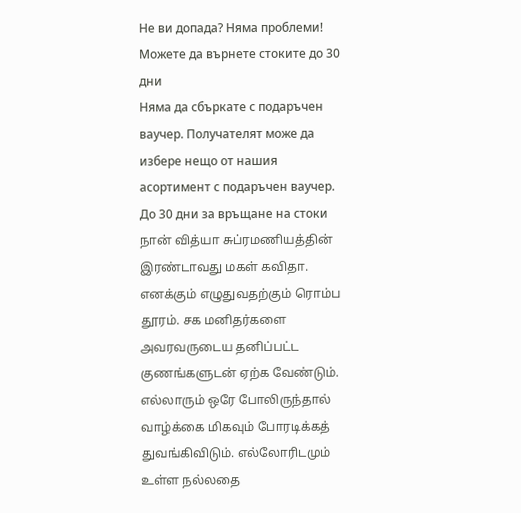Не ви допада? Няма проблеми! Можете да върнете стоките до 30 дни
Няма да сбъркате с подаръчен ваучер. Получателят може да избере нещо от нашия асортимент с подаръчен ваучер.
До 30 дни за връщане на стоки
நான் வித்யா சுப்ரமணியத்தின் இரண்டாவது மகள் கவிதா. எனக்கும் எழுதுவதற்கும் ரொம்ப தூரம். சக மனிதர்களை அவரவருடைய தனிப்பட்ட குணங்களுடன் ஏற்க வேண்டும். எல்லாரும் ஒரே போலிருந்தால் வாழ்க்கை மிகவும் போரடிக்கத் துவங்கிவிடும். எல்லோரிடமும் உள்ள நல்லதை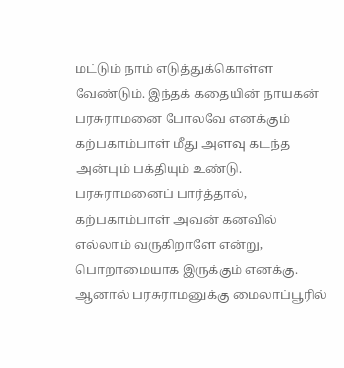மட்டும் நாம் எடுத்துக்கொள்ள வேண்டும். இந்தக் கதையின் நாயகன் பரசுராமனை போலவே எனக்கும் கற்பகாம்பாள் மீது அளவு கடந்த அன்பும் பக்தியும் உண்டு. பரசுராமனைப் பார்த்தால், கற்பகாம்பாள் அவன் கனவில் எல்லாம் வருகிறாளே என்று, பொறாமையாக இருக்கும் எனக்கு. ஆனால் பரசுராமனுக்கு மைலாப்பூரில்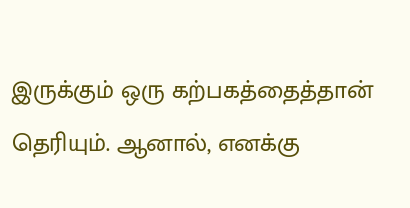இருக்கும் ஒரு கற்பகத்தைத்தான் தெரியும். ஆனால், எனக்கு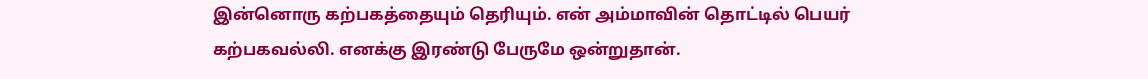இன்னொரு கற்பகத்தையும் தெரியும். என் அம்மாவின் தொட்டில் பெயர் கற்பகவல்லி. எனக்கு இரண்டு பேருமே ஒன்றுதான்.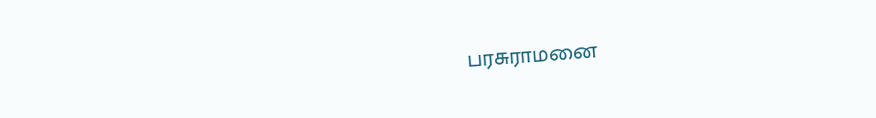பரசுராமனை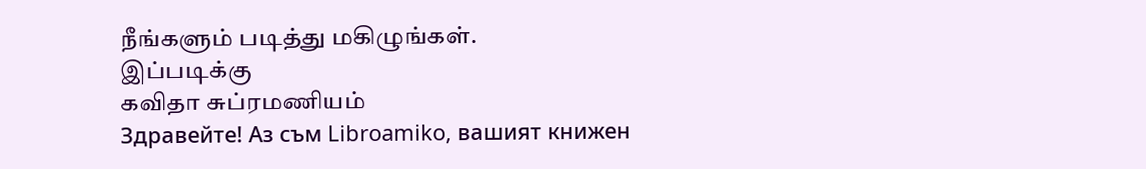நீங்களும் படித்து மகிழுங்கள்.
இப்படிக்கு
கவிதா சுப்ரமணியம்
Здравейте! Аз съм Libroamiko, вашият книжен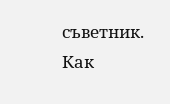съветник.
Как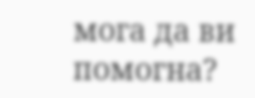мога да ви помогна?